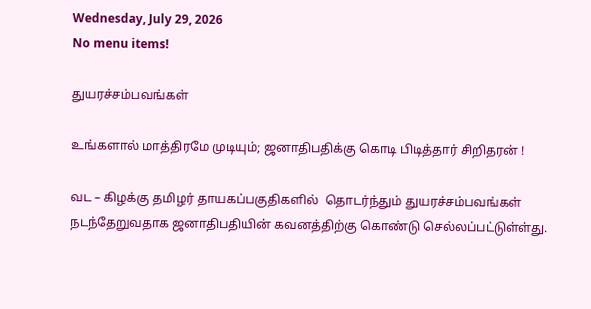Wednesday, July 29, 2026
No menu items!

துயரச்சம்பவங்கள்

உங்களால் மாத்திரமே முடியும்; ஜனாதிபதிக்கு கொடி பிடித்தார் சிறிதரன் !

வட – கிழக்கு தமிழர் தாயகப்பகுதிகளில்  தொடர்ந்தும் துயரச்சம்பவங்கள் நடந்தேறுவதாக ஜனாதிபதியின் கவனத்திற்கு கொண்டு செல்லப்பட்டுள்ள்து.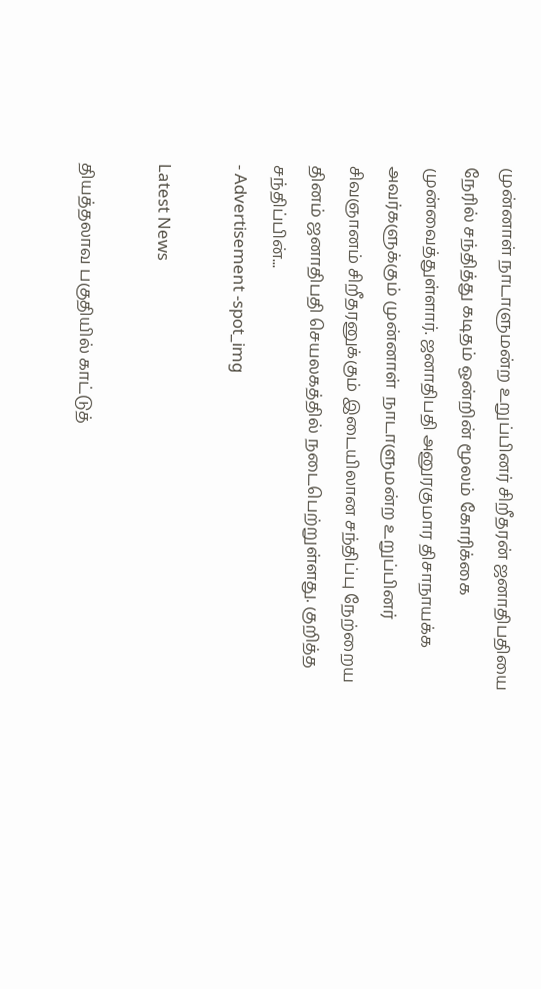முன்னாள் நாடாளுமன்ற உறுப்பினர் சிறீதரன் ஜனாதிபதியை நேரில் சந்தித்து கடிதம் ஒன்றின் மூலம் கோரிக்கை முன்வைத்துள்ளார். ஜனாதிபதி அனுரகுமார திசாநாயக்க அவர்களுக்கும் முன்னாள்  நாடாளுமன்ற உறுப்பினர் சிவஞானம் சிறீதரனுக்கும் இடையிலான சந்திப்பு நேற்றைய தினம் ஜனாதிபதி செயலகத்தில் நடைபெற்றுள்ளது. குறித்த சந்திப்பின்...
- Advertisement -spot_img

Latest News

தியத்தலாவ பகுதியில் காட்டுத்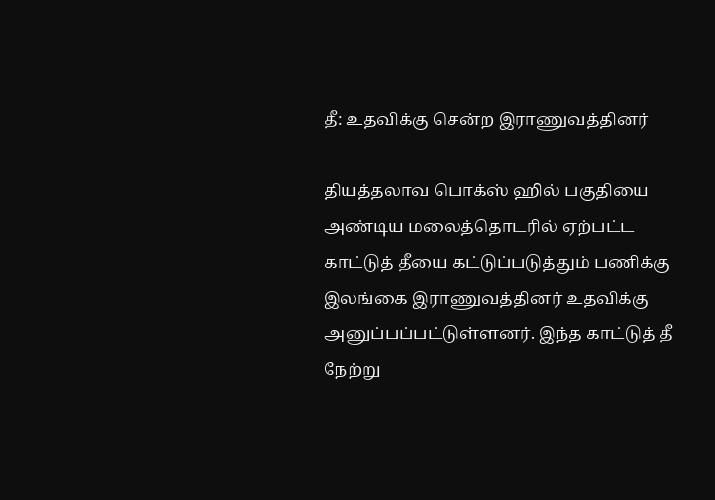தீ: உதவிக்கு சென்ற இராணுவத்தினர்

தியத்தலாவ பொக்ஸ் ஹில் பகுதியை அண்டிய மலைத்தொடரில் ஏற்பட்ட காட்டுத் தீயை கட்டுப்படுத்தும் பணிக்கு இலங்கை இராணுவத்தினர் உதவிக்கு அனுப்பப்பட்டுள்ளனர். இந்த காட்டுத் தீ நேற்று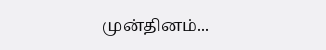முன்தினம்...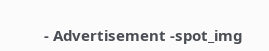- Advertisement -spot_img